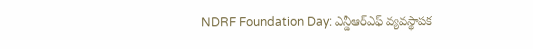NDRF Foundation Day: ఎన్డీఆర్ఎఫ్ వ్యవస్థాపక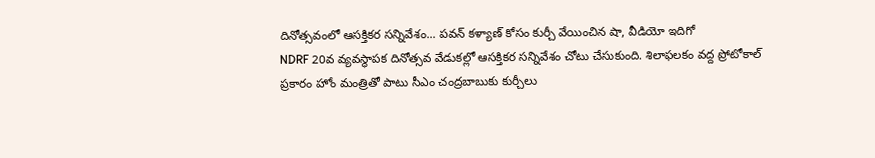దినోత్సవంలో ఆసక్తికర సన్నివేశం... పవన్ కళ్యాణ్ కోసం కుర్చీ వేయించిన షా, వీడియో ఇదిగో
NDRF 20వ వ్యవస్థాపక దినోత్సవ వేడుకల్లో ఆసక్తికర సన్నివేశం చోటు చేసుకుంది. శిలాఫలకం వద్ద ప్రోటోకాల్ ప్రకారం హోం మంత్రితో పాటు సీఎం చంద్రబాబుకు కుర్చీలు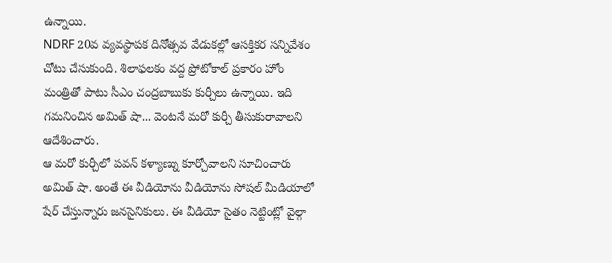ఉన్నాయి.
NDRF 20వ వ్యవస్థాపక దినోత్సవ వేడుకల్లో ఆసక్తికర సన్నివేశం చోటు చేసుకుంది. శిలాఫలకం వద్ద ప్రోటోకాల్ ప్రకారం హోం మంత్రితో పాటు సీఎం చంద్రబాబుకు కుర్చీలు ఉన్నాయి. ఇది గమనించిన అమిత్ షా... వెంటనే మరో కుర్చీ తీసుకురావాలని ఆదేశించారు.
ఆ మరో కుర్చీలో పవన్ కళ్యాణ్ను కూర్చోవాలని సూచించారు అమిత్ షా. అంతే ఈ వీడియోను వీడియోను సోషల్ మీడియాలో షేర్ చేస్తున్నారు జనసైనికులు. ఈ వీడియో సైతం నెట్టింట్లో వైల్గా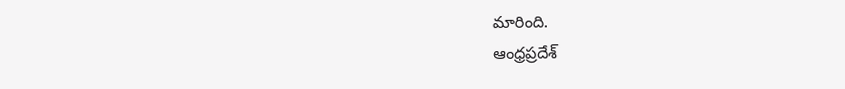మారింది.
ఆంధ్రప్రదేశ్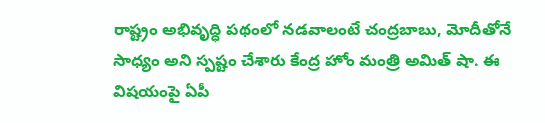రాష్ట్రం అభివృద్ధి పథంలో నడవాలంటే చంద్రబాబు, మోదీతోనే సాధ్యం అని స్పష్టం చేశారు కేంద్ర హోం మంత్రి అమిత్ షా. ఈ విషయంపై ఏపీ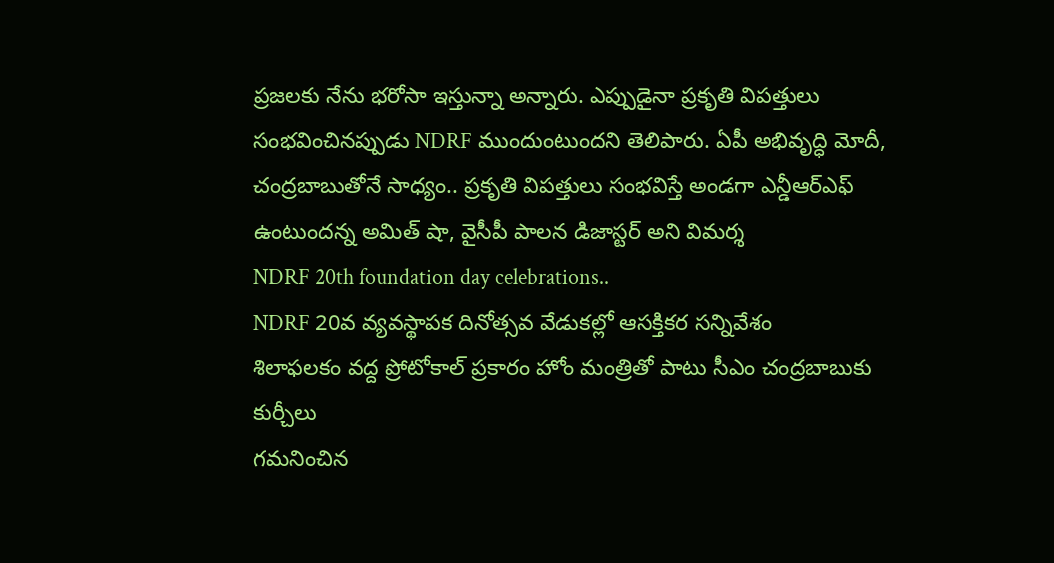ప్రజలకు నేను భరోసా ఇస్తున్నా అన్నారు. ఎప్పుడైనా ప్రకృతి విపత్తులు సంభవించినప్పుడు NDRF ముందుంటుందని తెలిపారు. ఏపీ అభివృద్ధి మోదీ, చంద్రబాబుతోనే సాధ్యం.. ప్రకృతి విపత్తులు సంభవిస్తే అండగా ఎన్డీఆర్ఎఫ్ ఉంటుందన్న అమిత్ షా, వైసీపీ పాలన డిజాస్టర్ అని విమర్శ
NDRF 20th foundation day celebrations..
NDRF 20వ వ్యవస్థాపక దినోత్సవ వేడుకల్లో ఆసక్తికర సన్నివేశం
శిలాఫలకం వద్ద ప్రోటోకాల్ ప్రకారం హోం మంత్రితో పాటు సీఎం చంద్రబాబుకు కుర్చీలు
గమనించిన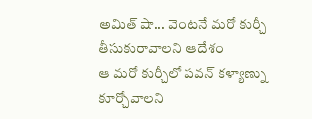అమిత్ షా... వెంటనే మరో కుర్చీ తీసుకురావాలని ఆదేశం
ఆ మరో కుర్చీలో పవన్ కళ్యాణ్ను కూర్చోవాలని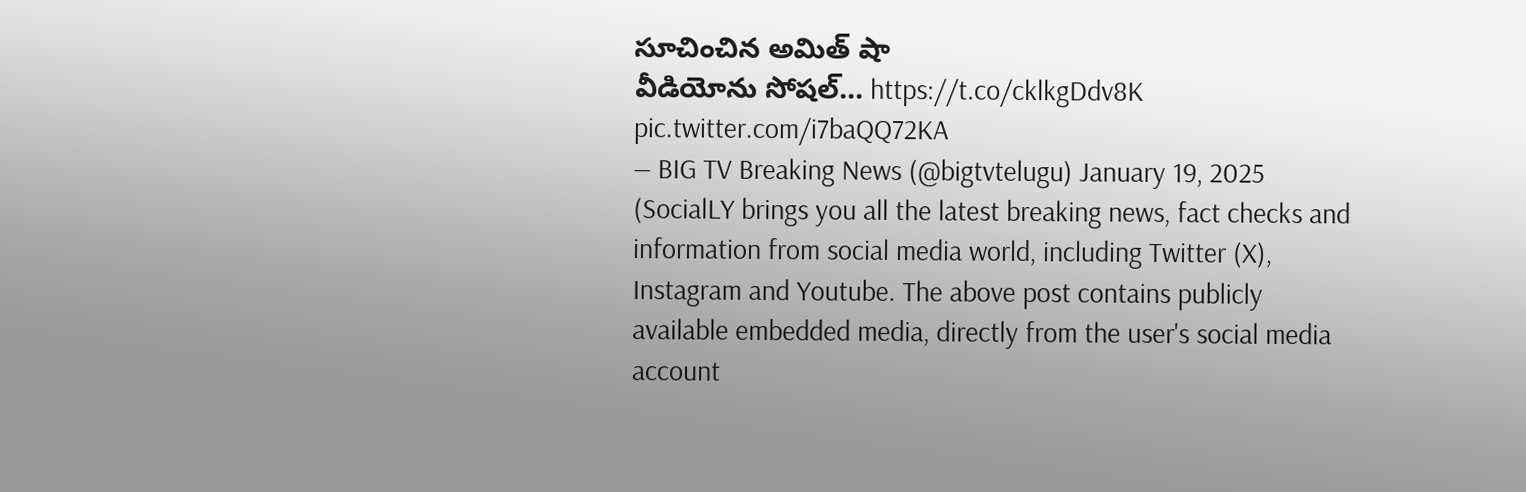సూచించిన అమిత్ షా
వీడియోను సోషల్… https://t.co/cklkgDdv8K pic.twitter.com/i7baQQ72KA
— BIG TV Breaking News (@bigtvtelugu) January 19, 2025
(SocialLY brings you all the latest breaking news, fact checks and information from social media world, including Twitter (X), Instagram and Youtube. The above post contains publicly available embedded media, directly from the user's social media account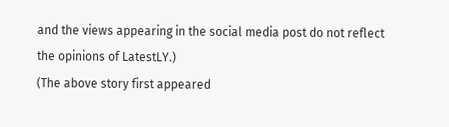and the views appearing in the social media post do not reflect the opinions of LatestLY.)
(The above story first appeared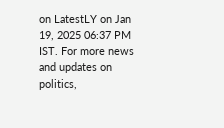on LatestLY on Jan 19, 2025 06:37 PM IST. For more news and updates on politics,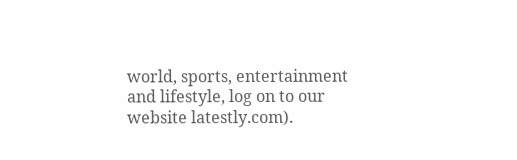world, sports, entertainment and lifestyle, log on to our website latestly.com).